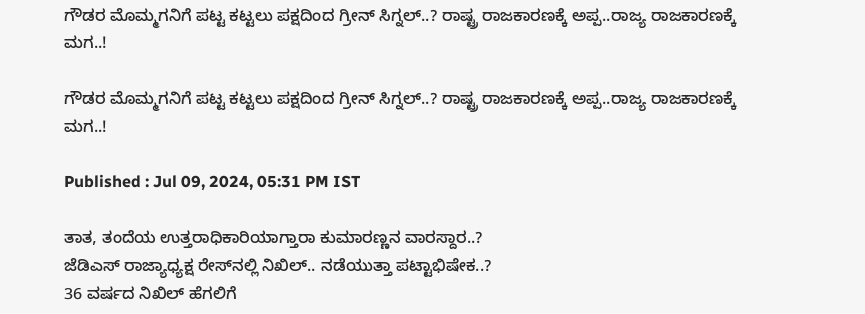ಗೌಡರ ಮೊಮ್ಮಗನಿಗೆ ಪಟ್ಟ ಕಟ್ಟಲು ಪಕ್ಷದಿಂದ ಗ್ರೀನ್ ಸಿಗ್ನಲ್..? ರಾಷ್ಟ್ರ ರಾಜಕಾರಣಕ್ಕೆ ಅಪ್ಪ..ರಾಜ್ಯ ರಾಜಕಾರಣಕ್ಕೆ ಮಗ..!

ಗೌಡರ ಮೊಮ್ಮಗನಿಗೆ ಪಟ್ಟ ಕಟ್ಟಲು ಪಕ್ಷದಿಂದ ಗ್ರೀನ್ ಸಿಗ್ನಲ್..? ರಾಷ್ಟ್ರ ರಾಜಕಾರಣಕ್ಕೆ ಅಪ್ಪ..ರಾಜ್ಯ ರಾಜಕಾರಣಕ್ಕೆ ಮಗ..!

Published : Jul 09, 2024, 05:31 PM IST

ತಾತ, ತಂದೆಯ ಉತ್ತರಾಧಿಕಾರಿಯಾಗ್ತಾರಾ ಕುಮಾರಣ್ಣನ ವಾರಸ್ದಾರ..?
ಜೆಡಿಎಸ್ ರಾಜ್ಯಾಧ್ಯಕ್ಷ ರೇಸ್‌ನಲ್ಲಿ ನಿಖಿಲ್.. ನಡೆಯುತ್ತಾ ಪಟ್ಟಾಭಿಷೇಕ..?
36 ವರ್ಷದ ನಿಖಿಲ್ ಹೆಗಲಿಗೆ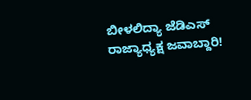ಬೀಳಲಿದ್ಯಾ ಜೆಡಿಎಸ್ ರಾಜ್ಯಾಧ್ಯಕ್ಷ ಜವಾಬ್ದಾರಿ!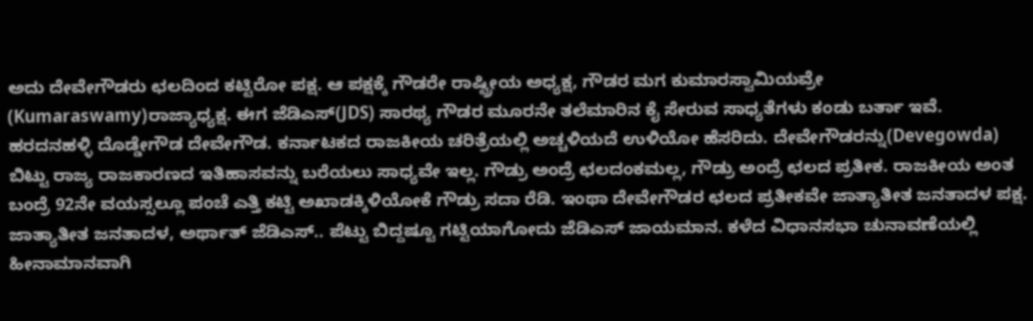ಅದು ದೇವೇಗೌಡರು ಛಲದಿಂದ ಕಟ್ಟಿರೋ ಪಕ್ಷ. ಆ ಪಕ್ಷಕ್ಕೆ ಗೌಡರೇ ರಾಷ್ಟ್ರೀಯ ಅಧ್ಯಕ್ಷ, ಗೌಡರ ಮಗ ಕುಮಾರಸ್ವಾಮಿಯವ್ರೇ (Kumaraswamy)ರಾಜ್ಯಾಧ್ಯಕ್ಷ. ಈಗ ಜೆಡಿಎಸ್(JDS) ಸಾರಥ್ಯ ಗೌಡರ ಮೂರನೇ ತಲೆಮಾರಿನ ಕೈ ಸೇರುವ ಸಾಧ್ಯತೆಗಳು ಕಂಡು ಬರ್ತಾ ಇವೆ. ಹರದನಹಳ್ಳಿ ದೊಡ್ಡೇಗೌಡ ದೇವೇಗೌಡ. ಕರ್ನಾಟಕದ ರಾಜಕೀಯ ಚರಿತ್ರೆಯಲ್ಲಿ ಅಚ್ಚಳಿಯದೆ ಉಳಿಯೋ ಹೆಸರಿದು. ದೇವೇಗೌಡರನ್ನು(Devegowda) ಬಿಟ್ಟು ರಾಜ್ಯ ರಾಜಕಾರಣದ ಇತಿಹಾಸವನ್ನು ಬರೆಯಲು ಸಾಧ್ಯವೇ ಇಲ್ಲ. ಗೌಡ್ರು ಅಂದ್ರೆ ಛಲದಂಕಮಲ್ಲ, ಗೌಡ್ರು ಅಂದ್ರೆ ಛಲದ ಪ್ರತೀಕ. ರಾಜಕೀಯ ಅಂತ ಬಂದ್ರೆ 92ನೇ ವಯಸ್ಸಲ್ಲೂ ಪಂಚೆ ಎತ್ತಿ ಕಟ್ಟಿ ಅಖಾಡಕ್ಕಿಳಿಯೋಕೆ ಗೌಡ್ರು ಸದಾ ರೆಡಿ. ಇಂಥಾ ದೇವೇಗೌಡರ ಛಲದ ಪ್ರತೀಕವೇ ಜಾತ್ಯಾತೀತ ಜನತಾದಳ ಪಕ್ಷ. ಜಾತ್ಯಾತೀತ ಜನತಾದಳ, ಅರ್ಥಾತ್ ಜೆಡಿಎಸ್.. ಪೆಟ್ಟು ಬಿದ್ದಷ್ಟೂ ಗಟ್ಟಿಯಾಗೋದು ಜೆಡಿಎಸ್ ಜಾಯಮಾನ. ಕಳೆದ ವಿಧಾನಸಭಾ ಚುನಾವಣೆಯಲ್ಲಿ ಹೀನಾಮಾನವಾಗಿ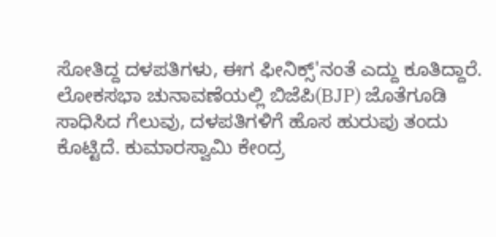ಸೋತಿದ್ದ ದಳಪತಿಗಳು, ಈಗ ಫೀನಿಕ್ಸ್'ನಂತೆ ಎದ್ದು ಕೂತಿದ್ದಾರೆ. ಲೋಕಸಭಾ ಚುನಾವಣೆಯಲ್ಲಿ ಬಿಜೆಪಿ(BJP) ಜೊತೆಗೂಡಿ ಸಾಧಿಸಿದ ಗೆಲುವು, ದಳಪತಿಗಳಿಗೆ ಹೊಸ ಹುರುಪು ತಂದು ಕೊಟ್ಟಿದೆ. ಕುಮಾರಸ್ವಾಮಿ ಕೇಂದ್ರ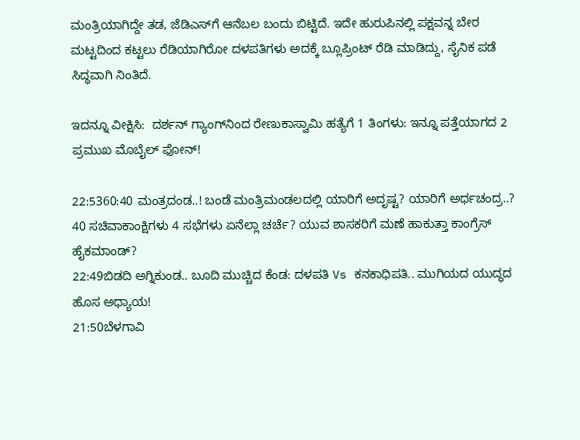ಮಂತ್ರಿಯಾಗಿದ್ದೇ ತಡ, ಜೆಡಿಎಸ್‌ಗೆ ಆನೆಬಲ ಬಂದು ಬಿಟ್ಟಿದೆ. ಇದೇ ಹುರುಪಿನಲ್ಲಿ ಪಕ್ಷವನ್ನ ಬೇರ ಮಟ್ಟದಿಂದ ಕಟ್ಟಲು ರೆಡಿಯಾಗಿರೋ ದಳಪತಿಗಳು ಅದಕ್ಕೆ ಬ್ಲೂಪ್ರಿಂಟ್ ರೆಡಿ ಮಾಡಿದ್ದು, ಸೈನಿಕ ಪಡೆ ಸಿದ್ಧವಾಗಿ ನಿಂತಿದೆ.

ಇದನ್ನೂ ವೀಕ್ಷಿಸಿ:  ದರ್ಶನ್ ಗ್ಯಾಂಗ್‌ನಿಂದ ರೇಣುಕಾಸ್ವಾಮಿ ಹತ್ಯೆಗೆ 1 ತಿಂಗಳು: ಇನ್ನೂ ಪತ್ತೆಯಾಗದ 2 ಪ್ರಮುಖ ಮೊಬೈಲ್ ಫೋನ್!

22:5360:40 ಮಂತ್ರದಂಡ..! ಬಂಡೆ ಮಂತ್ರಿಮಂಡಲದಲ್ಲಿ ಯಾರಿಗೆ ಅದೃಷ್ಟ? ಯಾರಿಗೆ ಅರ್ಧಚಂದ್ರ..?
40 ಸಚಿವಾಕಾಂಕ್ಷಿಗಳು 4 ಸಭೆಗಳು ಏನೆಲ್ಲಾ ಚರ್ಚೆ? ಯುವ ಶಾಸಕರಿಗೆ ಮಣೆ ಹಾಕುತ್ತಾ ಕಾಂಗ್ರೆಸ್ ಹೈಕಮಾಂಡ್?
22:49ಬಿಡದಿ ಅಗ್ನಿಕುಂಡ.. ಬೂದಿ ಮುಚ್ಚಿದ ಕೆಂಡ: ದಳಪತಿ Vs ಕನಕಾಧಿಪತಿ.. ಮುಗಿಯದ ಯುದ್ಧದ ಹೊಸ ಅಧ್ಯಾಯ!
21:50ಬೆಳಗಾವಿ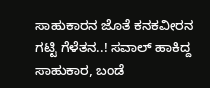ಸಾಹುಕಾರನ ಜೊತೆ ಕನಕವೀರನ ಗಟ್ಟಿ ಗೆಳೆತನ..! ಸವಾಲ್ ಹಾಕಿದ್ದ ಸಾಹುಕಾರ, ಬಂಡೆ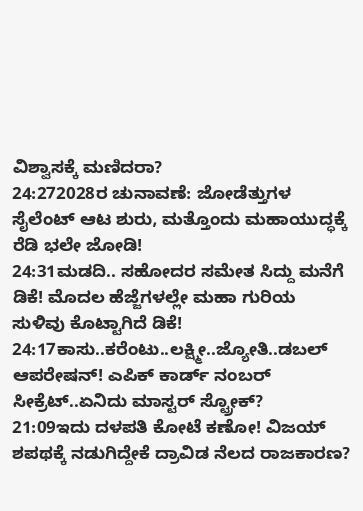ವಿಶ್ವಾಸಕ್ಕೆ ಮಣಿದರಾ?
24:272028ರ ಚುನಾವಣೆ: ಜೋಡೆತ್ತುಗಳ ಸೈಲೆಂಟ್ ಆಟ ಶುರು, ಮತ್ತೊಂದು ಮಹಾಯುದ್ಧಕ್ಕೆ ರೆಡಿ ಭಲೇ ಜೋಡಿ!
24:31ಮಡದಿ.. ಸಹೋದರ ಸಮೇತ ಸಿದ್ದು ಮನೆಗೆ ಡಿಕೆ! ಮೊದಲ ಹೆಜ್ಜೆಗಳಲ್ಲೇ ಮಹಾ ಗುರಿಯ ಸುಳಿವು ಕೊಟ್ಟಾಗಿದೆ ಡಿಕೆ!
24:17ಕಾಸು..ಕರೆಂಟು..ಲಕ್ಷ್ಮೀ..ಜ್ಯೋತಿ..ಡಬಲ್ ಆಪರೇಷನ್! ಎಪಿಕ್ ಕಾರ್ಡ್ ನಂಬರ್ ಸೀಕ್ರೆಟ್..ಏನಿದು ಮಾಸ್ಟರ್ ಸ್ಟ್ರೋಕ್?
21:09ಇದು ದಳಪತಿ ಕೋಟೆ ಕಣೋ! ವಿಜಯ್ ಶಪಥಕ್ಕೆ ನಡುಗಿದ್ದೇಕೆ ದ್ರಾವಿಡ ನೆಲದ ರಾಜಕಾರಣ?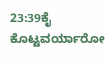23:39ಕೈ ಕೊಟ್ಟವರ್ಯಾರೋ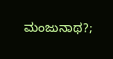ಮಂಜುನಾಥ?;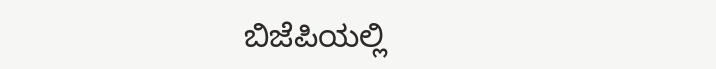ಬಿಜೆಪಿಯಲ್ಲಿ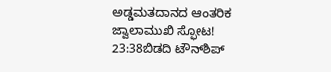ಅಡ್ಡಮತದಾನದ ಆಂತರಿಕ ಜ್ವಾಲಾಮುಖಿ ಸ್ಫೋಟ!
23:38ಬಿಡದಿ ಟೌನ್‌ಶಿಪ್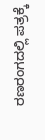ರಣರಂಗದಲ್ಲಿ ಪತ್ರಕ್ಕೆ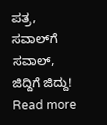ಪತ್ರ, ಸವಾಲ್‌ಗೆ ಸವಾಲ್, ಜಿದ್ದಿಗೆ ಜಿದ್ದು!
Read more